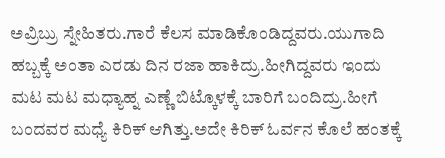ಅವ್ರಿಬ್ರು ಸ್ನೇಹಿತರು.ಗಾರೆ ಕೆಲಸ ಮಾಡಿಕೊಂಡಿದ್ದವರು.ಯುಗಾದಿ ಹಬ್ಬಕ್ಕೆ ಅಂತಾ ಎರಡು ದಿನ ರಜಾ ಹಾಕಿದ್ರು.ಹೀಗಿದ್ದವರು ಇಂದು ಮಟ ಮಟ ಮಧ್ಯಾಹ್ನ ಎಣ್ಣೆ ಬಿಟ್ಕೊಳಕ್ಕೆ ಬಾರಿಗೆ ಬಂದಿದ್ರು.ಹೀಗೆ ಬಂದವರ ಮಧ್ಯೆ ಕಿರಿಕ್ ಆಗಿತ್ತು.ಅದೇ ಕಿರಿಕ್ ಓರ್ವನ ಕೊಲೆ ಹಂತಕ್ಕೆ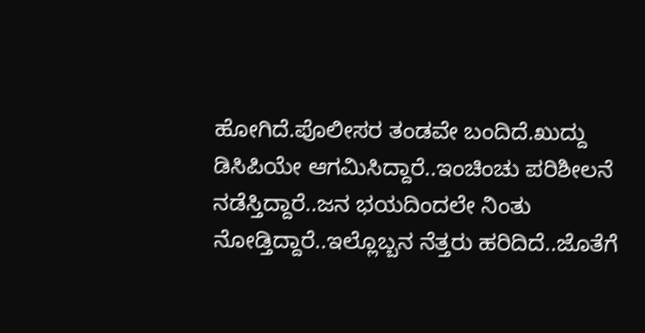ಹೋಗಿದೆ.ಪೊಲೀಸರ ತಂಡವೇ ಬಂದಿದೆ.ಖುದ್ದು ಡಿಸಿಪಿಯೇ ಆಗಮಿಸಿದ್ದಾರೆ..ಇಂಚಿಂಚು ಪರಿಶೀಲನೆ ನಡೆಸ್ತಿದ್ದಾರೆ..ಜನ ಭಯದಿಂದಲೇ ನಿಂತು ನೋಡ್ತಿದ್ದಾರೆ..ಇಲ್ಲೊಬ್ಬನ ನೆತ್ತರು ಹರಿದಿದೆ..ಜೊತೆಗೆ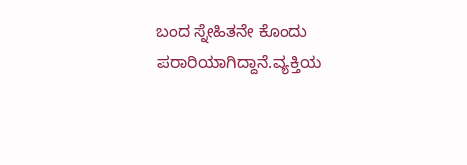ಬಂದ ಸ್ನೇಹಿತನೇ ಕೊಂದು ಪರಾರಿಯಾಗಿದ್ದಾನೆ.ವ್ಯಕ್ತಿಯ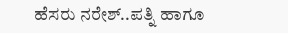ಹೆಸರು ನರೇಶ್..ಪತ್ನಿ ಹಾಗೂ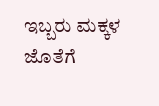ಇಬ್ಬರು ಮಕ್ಕಳ ಜೊತೆಗೆ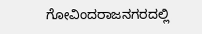ಗೋವಿಂದರಾಜನಗರದಲ್ಲಿ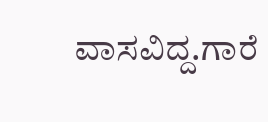ವಾಸವಿದ್ದ.ಗಾರೆ